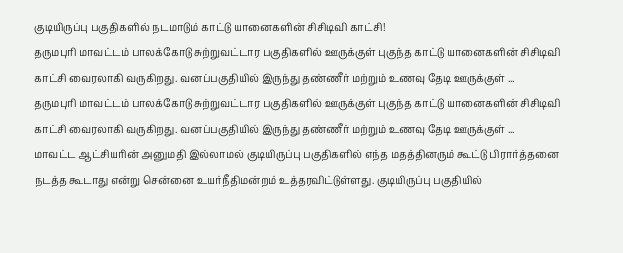குடியிருப்பு பகுதிகளில் நடமாடும் காட்டு யானைகளின் சிசிடிவி காட்சி!
தருமபுரி மாவட்டம் பாலக்கோடு சுற்றுவட்டார பகுதிகளில் ஊருக்குள் புகுந்த காட்டு யானைகளின் சிசிடிவி காட்சி வைரலாகி வருகிறது. வனப்பகுதியில் இருந்து தண்ணீர் மற்றும் உணவு தேடி ஊருக்குள் ...
தருமபுரி மாவட்டம் பாலக்கோடு சுற்றுவட்டார பகுதிகளில் ஊருக்குள் புகுந்த காட்டு யானைகளின் சிசிடிவி காட்சி வைரலாகி வருகிறது. வனப்பகுதியில் இருந்து தண்ணீர் மற்றும் உணவு தேடி ஊருக்குள் ...
மாவட்ட ஆட்சியரின் அனுமதி இல்லாமல் குடியிருப்பு பகுதிகளில் எந்த மதத்தினரும் கூட்டு பிரார்த்தனை நடத்த கூடாது என்று சென்னை உயர்நீதிமன்றம் உத்தரவிட்டுள்ளது. குடியிருப்பு பகுதியில்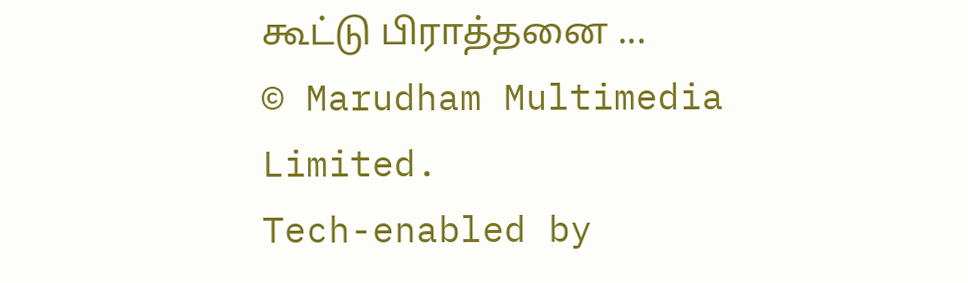கூட்டு பிராத்தனை ...
© Marudham Multimedia Limited.
Tech-enabled by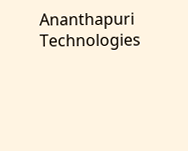Ananthapuri Technologies